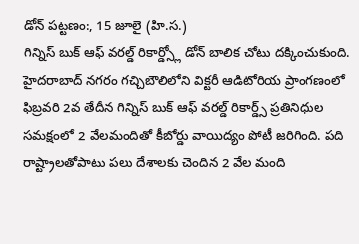డోన్ పట్టణం:, 15 జూలై (హి.స.)
గిన్నిస్ బుక్ ఆఫ్ వరల్డ్ రికార్డ్స్లో డోన్ బాలిక చోటు దక్కించుకుంది. హైదరాబాద్ నగరం గచ్చిబౌలిలోని విక్టరీ ఆడిటోరియ ప్రాంగణంలో ఫిబ్రవరి 2వ తేదీన గిన్నిస్ బుక్ ఆఫ్ వరల్డ్ రికార్డ్స్ ప్రతినిధుల సమక్షంలో 2 వేలమందితో కీబోర్డు వాయిద్యం పోటీ జరిగింది. పది రాష్ట్రాలతోపాటు పలు దేశాలకు చెందిన 2 వేల మంది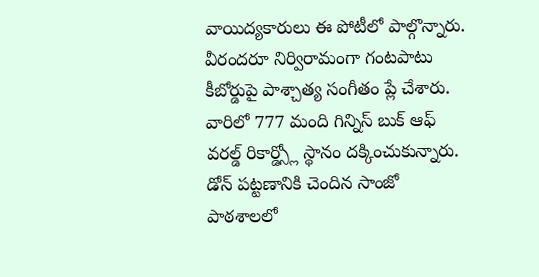వాయిద్యకారులు ఈ పోటీలో పాల్గొన్నారు. వీరందరూ నిర్విరామంగా గంటపాటు కీబోర్డుపై పాశ్చాత్య సంగీతం ప్లే చేశారు. వారిలో 777 మంది గిన్నిస్ బుక్ ఆఫ్ వరల్డ్ రికార్డ్స్లో స్థానం దక్కించుకున్నారు. డోన్ పట్టణానికి చెందిన సాంజో పాఠశాలలో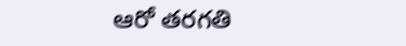ఆరో తరగతి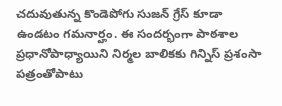చదువుతున్న కొండెపోగు సుజన్ గ్రేస్ కూడా ఉండటం గమనార్హం. ఈ సందర్భంగా పాఠశాల ప్రధానోపాధ్యాయిని నిర్మల బాలికకు గిన్నిస్ ప్రశంసా పత్రంతోపాటు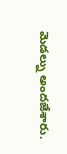మెడల్ను అందజేశారు.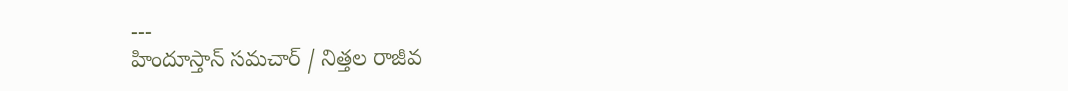---
హిందూస్తాన్ సమచార్ / నిత్తల రాజీవ